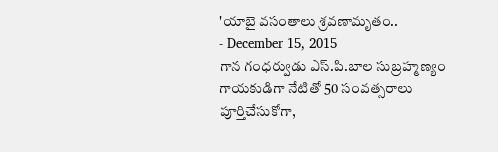'యాబై వసంతాలు శ్రవణామృతం..
- December 15, 2015
గాన గంధర్వుడు ఎస్.పి.బాల సుబ్రహ్మణ్యం గాయకుడిగా నేటితో 50 సంవత్సరాలు పూర్తిచేసుకోగా,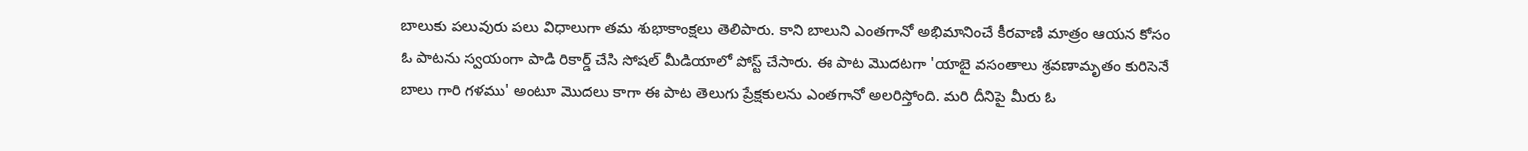బాలుకు పలువురు పలు విధాలుగా తమ శుభాకాంక్షలు తెలిపారు. కాని బాలుని ఎంతగానో అభిమానించే కీరవాణి మాత్రం ఆయన కోసం ఓ పాటను స్వయంగా పాడి రికార్డ్ చేసి సోషల్ మీడియాలో పోస్ట్ చేసారు. ఈ పాట మొదటగా 'యాబై వసంతాలు శ్రవణామృతం కురిసెనే బాలు గారి గళము' అంటూ మొదలు కాగా ఈ పాట తెలుగు ప్రేక్షకులను ఎంతగానో అలరిస్తోంది. మరి దీనిపై మీరు ఓ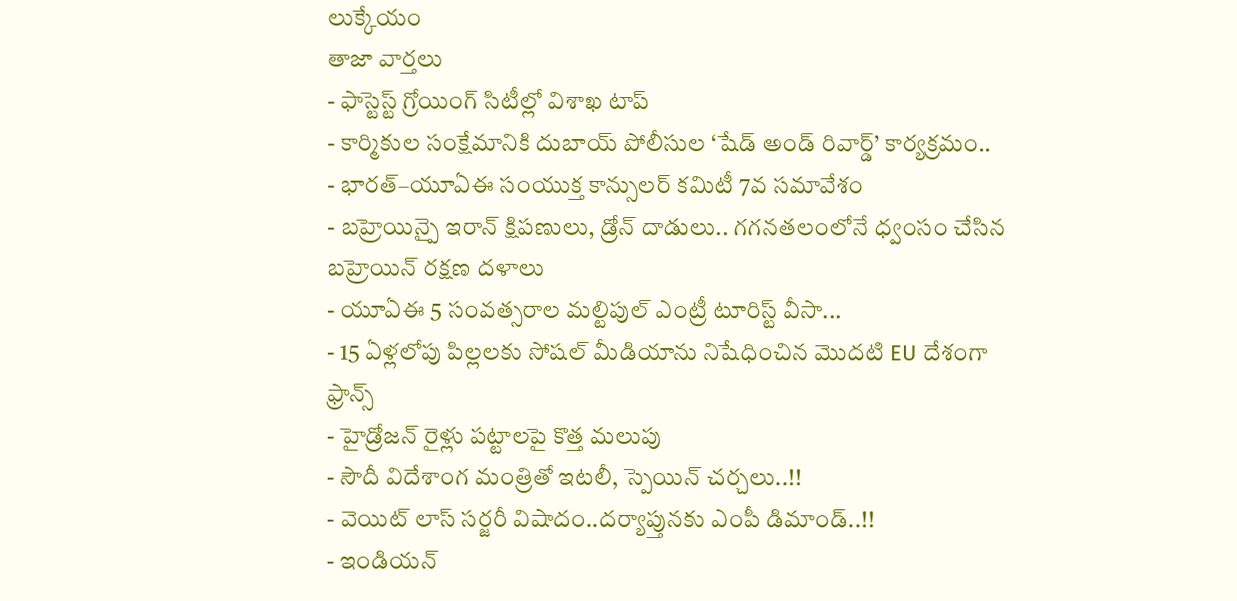లుక్కేయం
తాజా వార్తలు
- ఫాస్టెస్ట్ గ్రోయింగ్ సిటీల్లో విశాఖ టాప్
- కార్మికుల సంక్షేమానికి దుబాయ్ పోలీసుల ‘షేడ్ అండ్ రివార్డ్’ కార్యక్రమం..
- భారత్–యూఏఈ సంయుక్త కాన్సులర్ కమిటీ 7వ సమావేశం
- బహ్రెయిన్పై ఇరాన్ క్షిపణులు, డ్రోన్ దాడులు.. గగనతలంలోనే ధ్వంసం చేసిన బహ్రెయిన్ రక్షణ దళాలు
- యూఏఈ 5 సంవత్సరాల మల్టిపుల్ ఎంట్రీ టూరిస్ట్ వీసా...
- 15 ఏళ్లలోపు పిల్లలకు సోషల్ మీడియాను నిషేధించిన మొదటి EU దేశంగా ఫ్రాన్స్
- హైడ్రోజన్ రైళ్లు పట్టాలపై కొత్త మలుపు
- సౌదీ విదేశాంగ మంత్రితో ఇటలీ, స్పెయిన్ చర్చలు..!!
- వెయిట్ లాస్ సర్జరీ విషాదం..దర్యాప్తునకు ఎంపీ డిమాండ్..!!
- ఇండియన్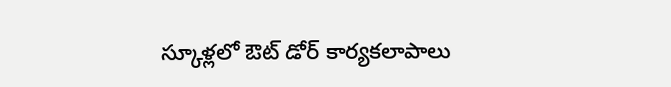స్కూళ్లలో ఔట్ డోర్ కార్యకలాపాలు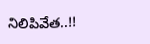నిలిపివేత..!!